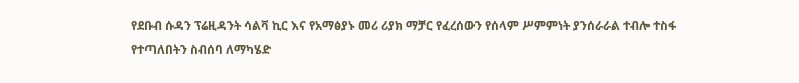የደቡብ ሱዳን ፕሬዚዳንት ሳልቫ ኪር እና የአማፅያኑ መሪ ሪያክ ማቻር የፈረሰውን የሰላም ሥምምነት ያንሰራራል ተብሎ ተስፋ የተጣለበትን ስብሰባ ለማካሄድ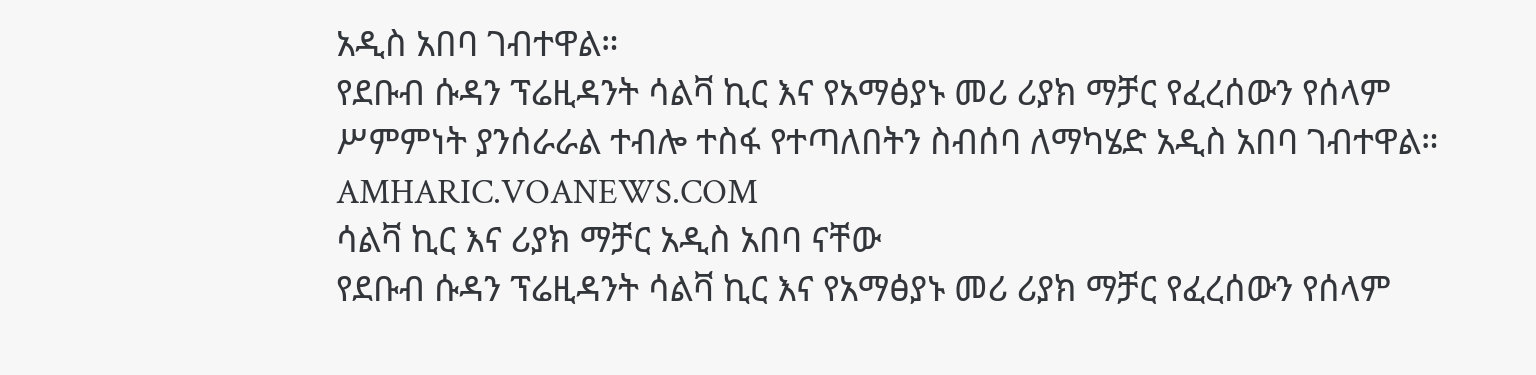አዲስ አበባ ገብተዋል።
የደቡብ ሱዳን ፕሬዚዳንት ሳልቫ ኪር እና የአማፅያኑ መሪ ሪያክ ማቻር የፈረሰውን የሰላም ሥምምነት ያንሰራራል ተብሎ ተስፋ የተጣለበትን ስብሰባ ለማካሄድ አዲስ አበባ ገብተዋል።
AMHARIC.VOANEWS.COM
ሳልቫ ኪር እና ሪያክ ማቻር አዲስ አበባ ናቸው
የደቡብ ሱዳን ፕሬዚዳንት ሳልቫ ኪር እና የአማፅያኑ መሪ ሪያክ ማቻር የፈረሰውን የሰላም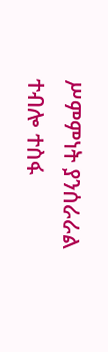ሥምምነት ያንሰራራል ተብሎ ተስፋ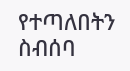የተጣለበትን ስብሰባ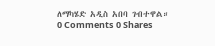ለማካሄድ አዲስ አበባ ገብተዋል።
0 Comments 0 Shares